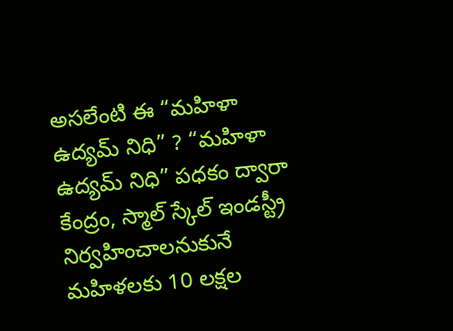అసలేంటి ఈ “మహిళా ఉద్యమ్ నిధి” ? “మహిళా ఉద్యమ్ నిధి” పధకం ద్వారా కేంద్రం, స్మాల్ స్కేల్ ఇండస్ట్రీ నిర్వహించాలనుకునే మహిళలకు 10 లక్షల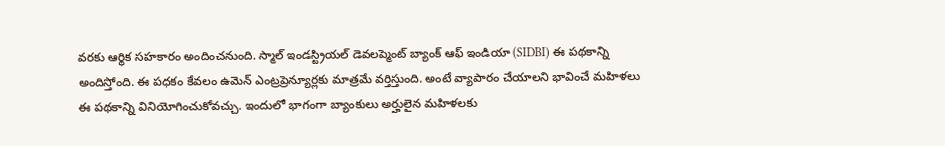వరకు ఆర్థిక సహకారం అందించనుంది. స్మాల్ ఇండస్ట్రియల్ డెవలప్మెంట్ బ్యాంక్ ఆఫ్ ఇండియా (SIDBI) ఈ పథకాన్ని అందిస్తోంది. ఈ పధకం కేవలం ఉమెన్ ఎంట్రప్రెన్యూర్లకు మాత్రమే వర్తిస్తుంది. అంటే వ్యాపారం చేయాలని భావించే మహిళలు ఈ పథకాన్ని వినియోగించుకోవచ్చు. ఇందులో భాగంగా బ్యాంకులు అర్హులైన మహిళలకు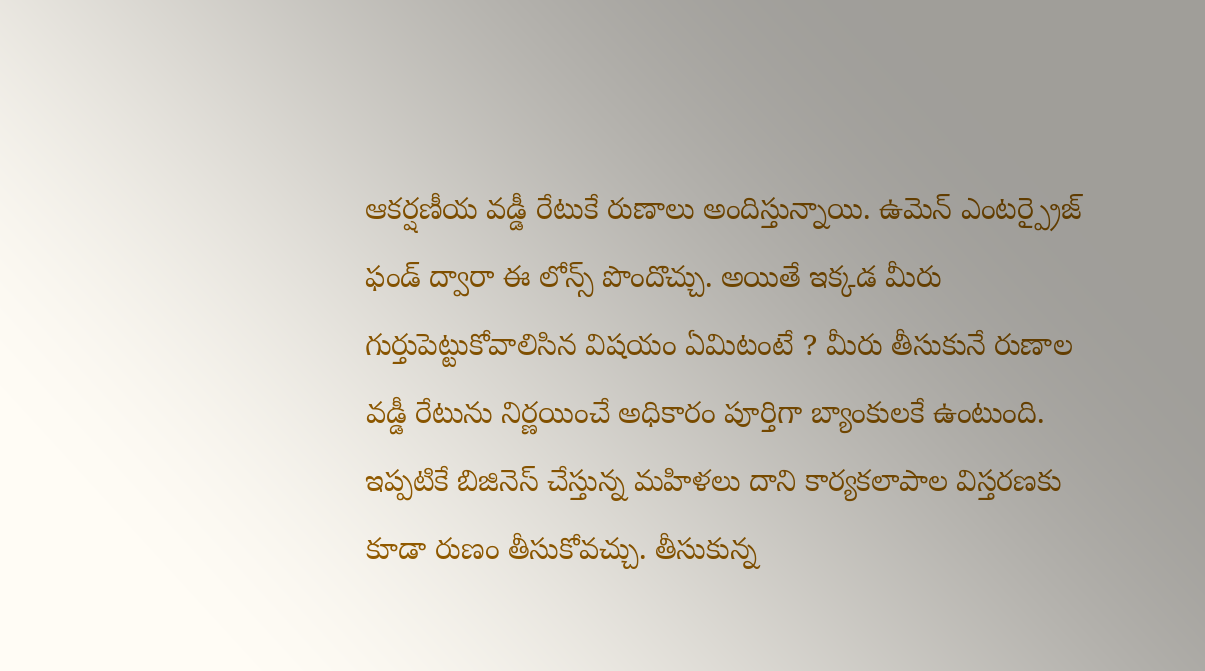ఆకర్షణీయ వడ్డీ రేటుకే రుణాలు అందిస్తున్నాయి. ఉమెన్ ఎంటర్ప్రైజ్ ఫండ్ ద్వారా ఈ లోన్స్ పొందొచ్చు. అయితే ఇక్కడ మీరు గుర్తుపెట్టుకోవాలిసిన విషయం ఏమిటంటే ? మీరు తీసుకునే రుణాల వడ్డీ రేటును నిర్ణయించే అధికారం పూర్తిగా బ్యాంకులకే ఉంటుంది. ఇప్పటికే బిజినెస్ చేస్తున్న మహిళలు దాని కార్యకలాపాల విస్తరణకు కూడా రుణం తీసుకోవచ్చు. తీసుకున్న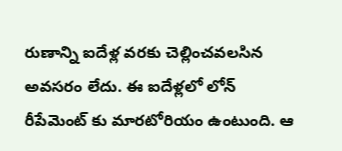రుణాన్ని ఐదేళ్ల వరకు చెల్లించవలసిన అవసరం లేదు. ఈ ఐదేళ్లలో లోన్ రీపేమెంట్ కు మారటోరియం ఉంటుంది. ఆ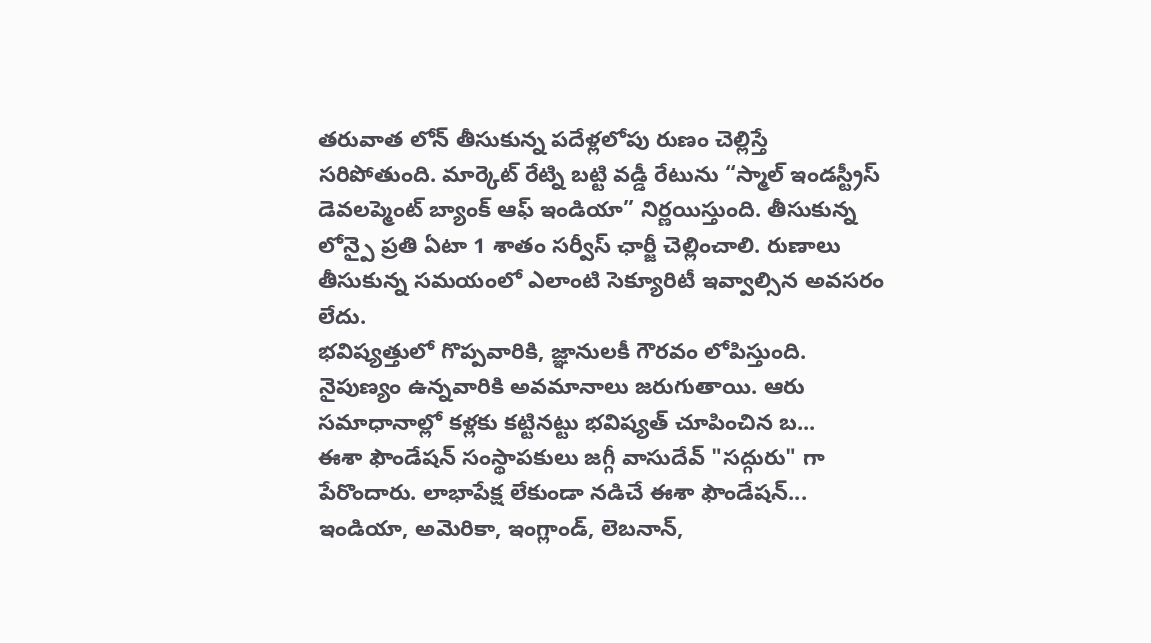తరువాత లోన్ తీసుకున్న పదేళ్లలోపు రుణం చెల్లిస్తే సరిపోతుంది. మార్కెట్ రేట్ని బట్టి వడ్డీ రేటును “స్మాల్ ఇండస్ట్రీస్ డెవలప్మెంట్ బ్యాంక్ ఆఫ్ ఇండియా” నిర్ణయిస్తుంది. తీసుకున్న లోన్పై ప్రతి ఏటా 1 శాతం సర్వీస్ ఛార్జీ చెల్లించాలి. రుణాలు తీసుకున్న సమయంలో ఎలాంటి సెక్యూరిటీ ఇవ్వాల్సిన అవసరం లేదు.
భవిష్యత్తులో గొప్పవారికి, జ్ఞానులకీ గౌరవం లోపిస్తుంది. నైపుణ్యం ఉన్నవారికి అవమానాలు జరుగుతాయి. ఆరు సమాధానాల్లో కళ్లకు కట్టినట్టు భవిష్యత్ చూపించిన బ...
ఈశా ఫౌండేషన్ సంస్థాపకులు జగ్గీ వాసుదేవ్ "సద్గురు" గా పేరొందారు. లాభాపేక్ష లేకుండా నడిచే ఈశా ఫౌండేషన్... ఇండియా, అమెరికా, ఇంగ్లాండ్, లెబనాన్,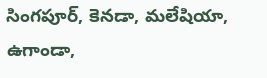సింగపూర్, కెనడా, మలేషియా, ఉగాండా,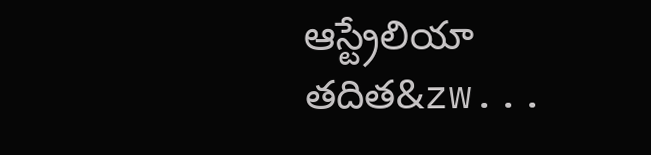ఆస్ట్రేలియా తదిత&zw...